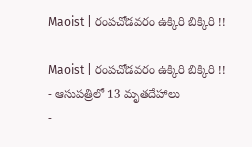Maoist | రంపచోడవరం ఉక్కిరి బిక్కిరి !!

Maoist | రంపచోడవరం ఉక్కిరి బిక్కిరి !!
- ఆసుపత్రిలో 13 మృతదేహాలు
-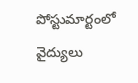పోస్టుమార్టంలో వైద్యులు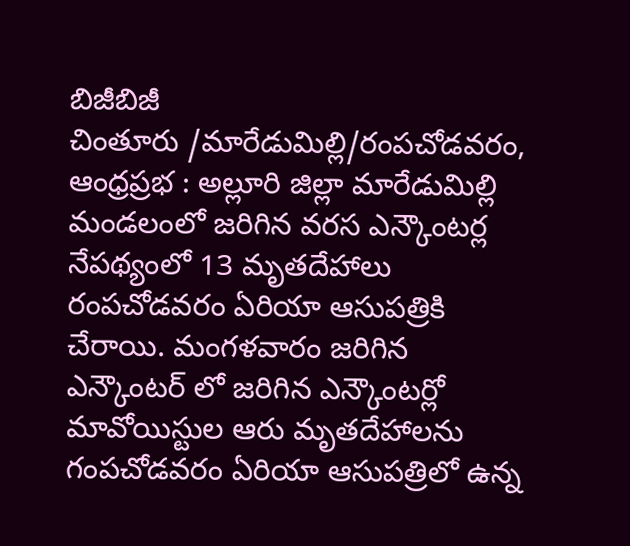బిజీబిజీ
చింతూరు /మారేడుమిల్లి/రంపచోడవరం, ఆంధ్రప్రభ : అల్లూరి జిల్లా మారేడుమిల్లి మండలంలో జరిగిన వరస ఎన్కౌంటర్ల నేపథ్యంలో 13 మృతదేహాలు రంపచోడవరం ఏరియా ఆసుపత్రికి చేరాయి. మంగళవారం జరిగిన ఎన్కౌంటర్ లో జరిగిన ఎన్కౌంటర్లో మావోయిస్టుల ఆరు మృతదేహాలను గంపచోడవరం ఏరియా ఆసుపత్రిలో ఉన్న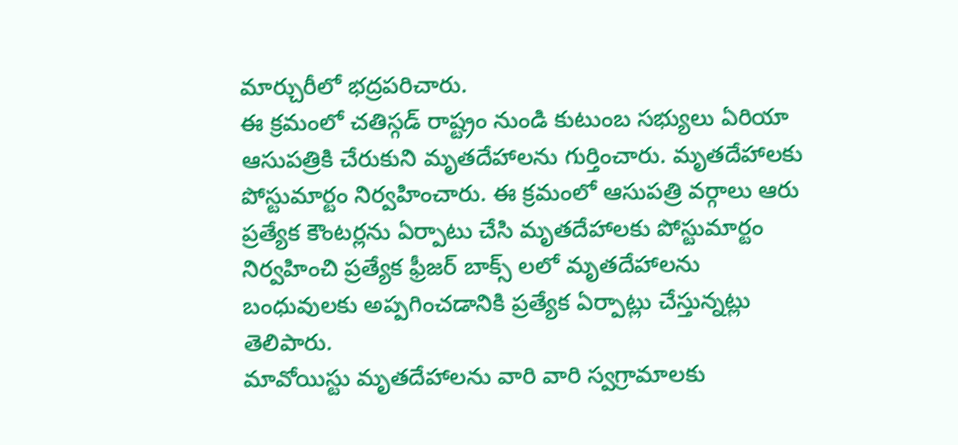మార్చురీలో భద్రపరిచారు.
ఈ క్రమంలో చతిస్గడ్ రాష్ట్రం నుండి కుటుంబ సభ్యులు ఏరియా ఆసుపత్రికి చేరుకుని మృతదేహాలను గుర్తించారు. మృతదేహాలకు పోస్టుమార్టం నిర్వహించారు. ఈ క్రమంలో ఆసుపత్రి వర్గాలు ఆరు ప్రత్యేక కౌంటర్లను ఏర్పాటు చేసి మృతదేహాలకు పోస్టుమార్టం నిర్వహించి ప్రత్యేక ఫ్రీజర్ బాక్స్ లలో మృతదేహాలను బంధువులకు అప్పగించడానికి ప్రత్యేక ఏర్పాట్లు చేస్తున్నట్లు తెలిపారు.
మావోయిస్టు మృతదేహాలను వారి వారి స్వగ్రామాలకు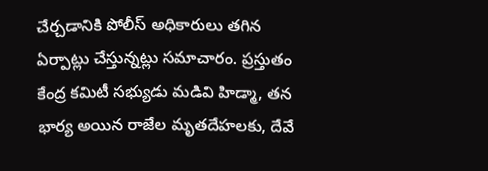చేర్చడానికి పోలీస్ అధికారులు తగిన ఏర్పాట్లు చేస్తున్నట్లు సమాచారం. ప్రస్తుతం కేంద్ర కమిటీ సభ్యుడు మడివి హిడ్మా, తన భార్య అయిన రాజేల మృతదేహలకు, దేవే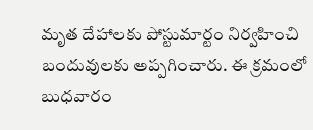మృత దేహాలకు పోస్టుమార్టం నిర్వహించి బందువులకు అప్పగించారు. ఈ క్రమంలో బుధవారం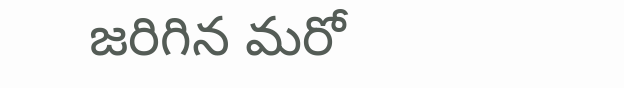జరిగిన మరో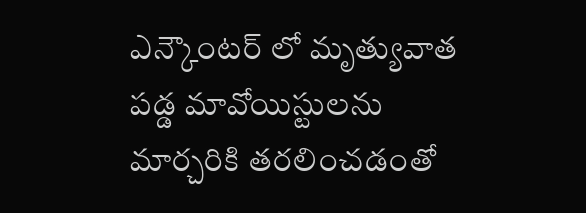ఎన్కౌంటర్ లో మృత్యువాత పడ్డ మావోయిస్టులను మార్చరికి తరలించడంతో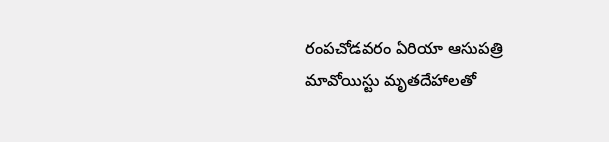రంపచోడవరం ఏరియా ఆసుపత్రి మావోయిస్టు మృతదేహాలతో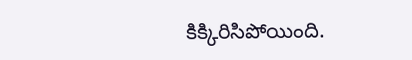కిక్కిరిసిపోయింది.